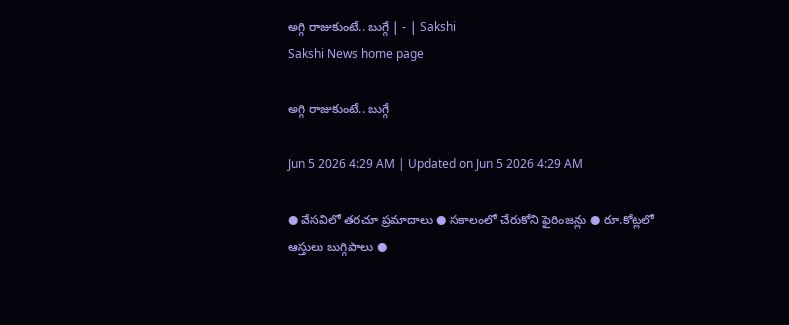అగ్గి రాజుకుంటే.. బుగ్గే | - | Sakshi
Sakshi News home page

అగ్గి రాజుకుంటే.. బుగ్గే

Jun 5 2026 4:29 AM | Updated on Jun 5 2026 4:29 AM

● వేసవిలో తరచూ ప్రమాదాలు ● సకాలంలో చేరుకోని ఫైరింజన్లు ● రూ.కోట్లలో ఆస్తులు బుగ్గిపాలు ●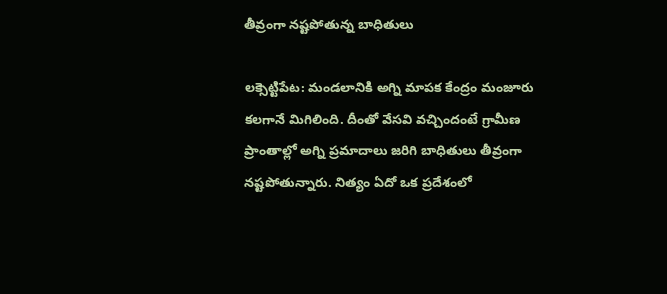తీవ్రంగా నష్టపోతున్న బాధితులు

లక్సెట్టిపేట: మండలానికి అగ్ని మాపక కేంద్రం మంజూరు కలగానే మిగిలింది. దీంతో వేసవి వచ్చిందంటే గ్రామీణ ప్రాంతాల్లో అగ్ని ప్రమాదాలు జరిగి బాధితులు తీవ్రంగా నష్టపోతున్నారు. నిత్యం ఏదో ఒక ప్రదేశంలో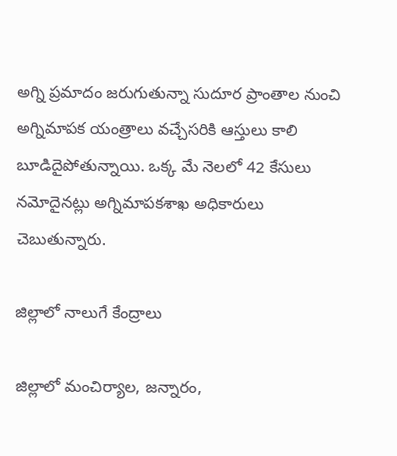అగ్ని ప్రమాదం జరుగుతున్నా సుదూర ప్రాంతాల నుంచి అగ్నిమాపక యంత్రాలు వచ్చేసరికి ఆస్తులు కాలి బూడిదైపోతున్నాయి. ఒక్క మే నెలలో 42 కేసులు నమోదైనట్లు అగ్నిమాపకశాఖ అధికారులు చెబుతున్నారు.

జిల్లాలో నాలుగే కేంద్రాలు

జిల్లాలో మంచిర్యాల, జన్నారం,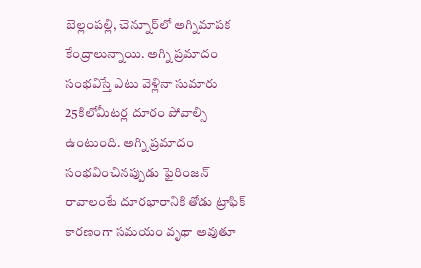బెల్లంపల్లి, చెన్నూర్‌లో అగ్నిమాపక కేంద్రాలున్నాయి. అగ్ని ప్రమాదం సంభవిస్తే ఎటు వెళ్లినా సుమారు 25కిలోమీటర్ల దూరం పోవాల్సి ఉంటుంది. అగ్ని ప్రమాదం సంభవించినప్పుడు ఫైరింజన్‌ రావాలంటే దూరభారానికి తోడు ట్రాఫిక్‌ కారణంగా సమయం వృథా అవుతూ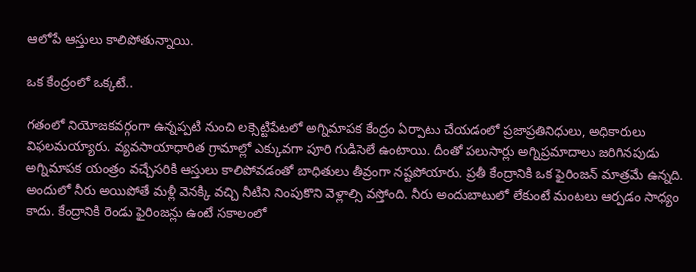ఆలోపే ఆస్తులు కాలిపోతున్నాయి.

ఒక కేంద్రంలో ఒక్కటే..

గతంలో నియోజకవర్గంగా ఉన్నప్పటి నుంచి లక్సెట్టిపేటలో అగ్నిమాపక కేంద్రం ఏర్పాటు చేయడంలో ప్రజాప్రతినిధులు, అధికారులు విఫలమయ్యారు. వ్యవసాయాధారిత గ్రామాల్లో ఎక్కువగా పూరి గుడిసెలే ఉంటాయి. దీంతో పలుసార్లు అగ్నిప్రమాదాలు జరిగినపుడు అగ్నిమాపక యంత్రం వచ్చేసరికి ఆస్తులు కాలిపోవడంతో బాధితులు తీవ్రంగా నష్టపోయారు. ప్రతీ కేంద్రానికి ఒక ఫైరింజన్‌ మాత్రమే ఉన్నది. అందులో నీరు అయిపోతే మళ్లీ వెనక్కి వచ్చి నీటిని నింపుకొని వెళ్లాల్సి వస్తోంది. నీరు అందుబాటులో లేకుంటే మంటలు ఆర్పడం సాధ్యం కాదు. కేంద్రానికి రెండు ఫైరింజన్లు ఉంటే సకాలంలో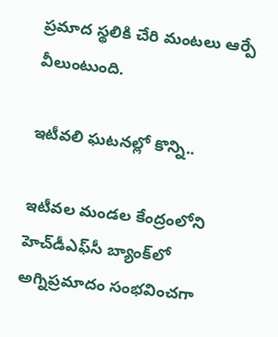ప్రమాద స్థలికి చేరి మంటలు ఆర్పే వీలుంటుంది.

ఇటీవలి ఘటనల్లో కొన్ని..

ఇటీవల మండల కేంద్రంలోని హెచ్‌డీఎఫ్‌సీ బ్యాంక్‌లో అగ్నిప్రమాదం సంభవించగా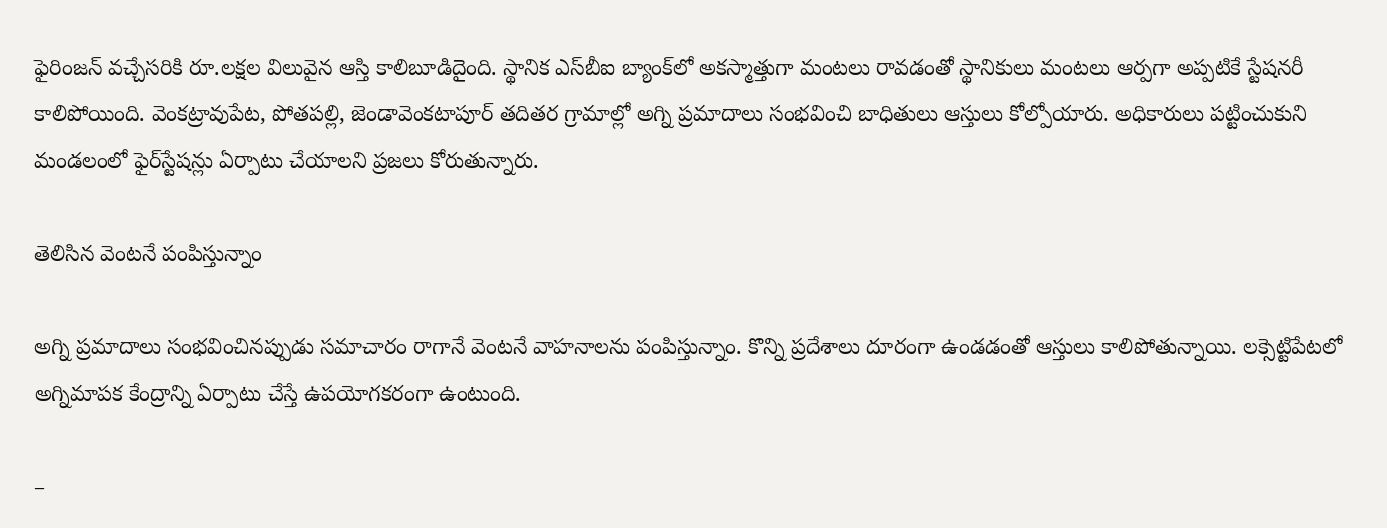ఫైరింజన్‌ వచ్చేసరికి రూ.లక్షల విలువైన ఆస్తి కాలిబూడిదైంది. స్థానిక ఎస్‌బీఐ బ్యాంక్‌లో అకస్మాత్తుగా మంటలు రావడంతో స్థానికులు మంటలు ఆర్పగా అప్పటికే స్టేషనరీ కాలిపోయింది. వెంకట్రావుపేట, పోతపల్లి, జెండావెంకటాపూర్‌ తదితర గ్రామాల్లో అగ్ని ప్రమాదాలు సంభవించి బాధితులు ఆస్తులు కోల్పోయారు. అధికారులు పట్టించుకుని మండలంలో ఫైర్‌స్టేషన్లు ఏర్పాటు చేయాలని ప్రజలు కోరుతున్నారు.

తెలిసిన వెంటనే పంపిస్తున్నాం

అగ్ని ప్రమాదాలు సంభవించినప్పుడు సమాచారం రాగానే వెంటనే వాహనాలను పంపిస్తున్నాం. కొన్ని ప్రదేశాలు దూరంగా ఉండడంతో ఆస్తులు కాలిపోతున్నాయి. లక్సెట్టిపేటలో అగ్నిమాపక కేంద్రాన్ని ఏర్పాటు చేస్తే ఉపయోగకరంగా ఉంటుంది.

–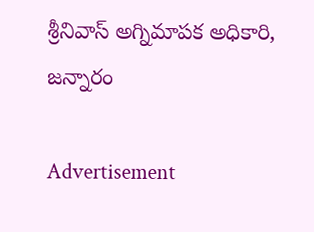శ్రీనివాస్‌ అగ్నిమాపక అధికారి, జన్నారం

Advertisement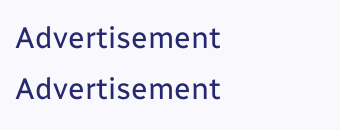Advertisement
Advertisement